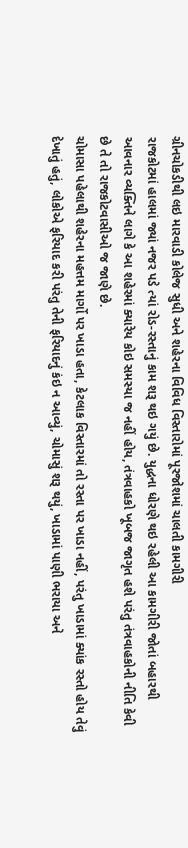ગ્રીનચોકડીથી લઇ મારવાડી કોલેજ સુધી અને શહેરના વિવિધ વિસ્તારોમાં પૂરજોશમાં ચાલતી કામગીરી
રાજકોટમાં હાલમાં જ્યાં નજર પડે ત્યાં રોડ-રસ્તાનું કામ શરૂ થઇ ગયું છે. યુદ્ધના ધોરણે થઇ રહેલી આ કામગીરી જોતાં બહારથી આવનાર વ્યક્તિને લાગે કે આ શહેરમાં ક્યારેય કોઇ સમસ્યા જ નહીં હોય, તંત્રવાહકો ખૂબજ જાગૃત હશે પરંતુ તંત્રવાહકોની નીતિ કેવી છે તે તો રાજકોટવાસીઓ જ જાણે છે.
ચોમાસા પહેલાથી શહેરના મહત્તમ માર્ગો પર ખાડા હતા, કેટલાક વિસ્તારમાં તો રસ્તા પર ખાડા નહીં, પરંતુ ખાડામાં ક્યાંક રસ્તો હોય તેવું દેખાતું હતું, લોકોએ ફરિયાદ કરી પરંતુ તેની ફરિયાદનું કંઇ ન આવ્યું, ચોમાસું શરૂ થયું, ખાડામાં પાણી ભરાયા અને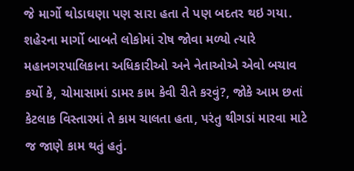જે માર્ગો થોડાઘણા પણ સારા હતા તે પણ બદતર થઇ ગયા.
શહેરના માર્ગો બાબતે લોકોમાં રોષ જોવા મળ્યો ત્યારે મહાનગરપાલિકાના અધિકારીઓ અને નેતાઓએ એવો બચાવ કર્યો કે, ચોમાસામાં ડામર કામ કેવી રીતે કરવું?, જોકે આમ છતાં કેટલાક વિસ્તારમાં તે કામ ચાલતા હતા, પરંતુ થીગડાં મારવા માટે જ જાણે કામ થતું હતું.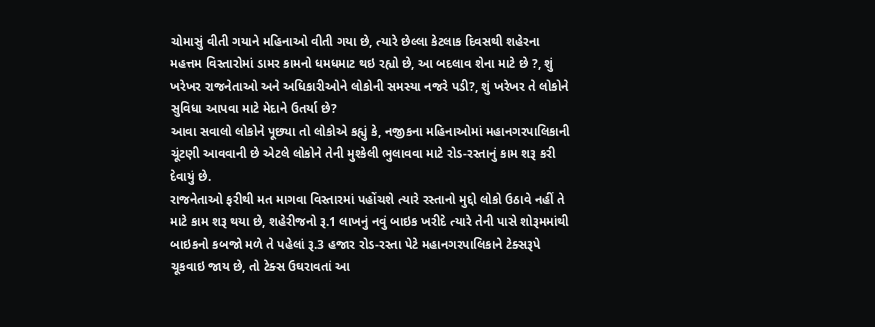ચોમાસું વીતી ગયાને મહિનાઓ વીતી ગયા છે, ત્યારે છેલ્લા કેટલાક દિવસથી શહેરના મહત્તમ વિસ્તારોમાં ડામર કામનો ધમધમાટ થઇ રહ્યો છે, આ બદલાવ શેના માટે છે ?, શું ખરેખર રાજનેતાઓ અને અધિકારીઓને લોકોની સમસ્યા નજરે પડી?, શું ખરેખર તે લોકોને સુવિધા આપવા માટે મેદાને ઉતર્યા છે?
આવા સવાલો લોકોને પૂછ્યા તો લોકોએ કહ્યું કે, નજીકના મહિનાઓમાં મહાનગરપાલિકાની ચૂંટણી આવવાની છે એટલે લોકોને તેની મુશ્કેલી ભુલાવવા માટે રોડ-રસ્તાનું કામ શરૂ કરી દેવાયું છે.
રાજનેતાઓ ફરીથી મત માગવા વિસ્તારમાં પહોંચશે ત્યારે રસ્તાનો મુદ્દો લોકો ઉઠાવે નહીં તે માટે કામ શરૂ થયા છે, શહેરીજનો રૂ.1 લાખનું નવું બાઇક ખરીદે ત્યારે તેની પાસે શોરૂમમાંથી બાઇકનો કબજો મળે તે પહેલાં રૂ.3 હજાર રોડ-રસ્તા પેટે મહાનગરપાલિકાને ટેક્સરૂપે ચૂકવાઇ જાય છે, તો ટેક્સ ઉઘરાવતાં આ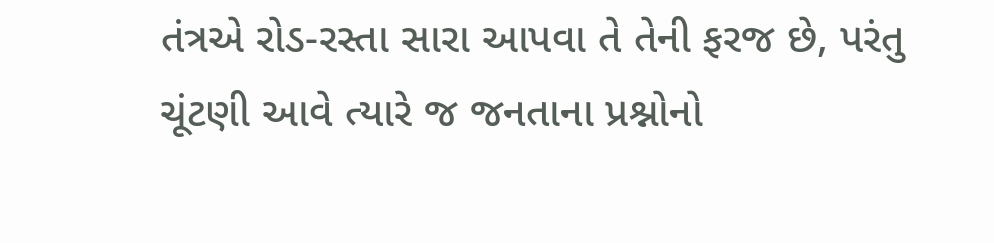તંત્રએ રોડ-રસ્તા સારા આપવા તે તેની ફરજ છે, પરંતુ ચૂંટણી આવે ત્યારે જ જનતાના પ્રશ્નોનો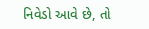નિવેડો આવે છે, તો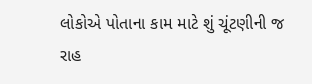લોકોએ પોતાના કામ માટે શું ચૂંટણીની જ રાહ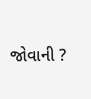જોવાની ?